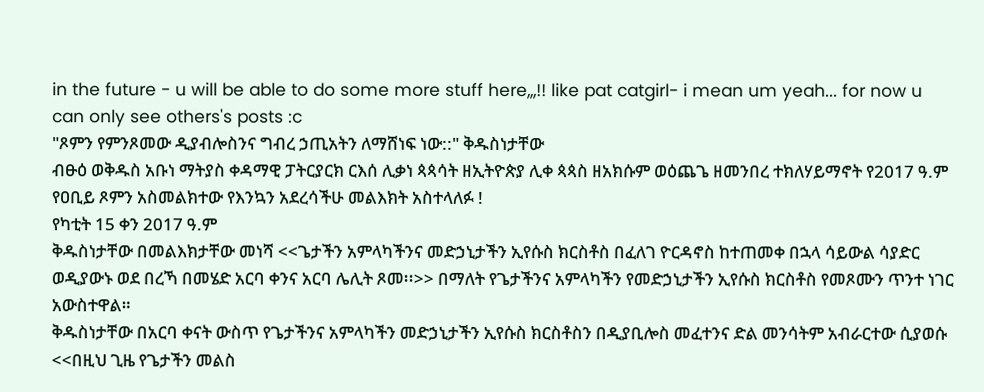in the future - u will be able to do some more stuff here,,,!! like pat catgirl- i mean um yeah... for now u can only see others's posts :c
"ጾምን የምንጾመው ዲያብሎስንና ግብረ ኃጢአትን ለማሸነፍ ነው::" ቅዱስነታቸው
ብፁዕ ወቅዱስ አቡነ ማትያስ ቀዳማዊ ፓትርያርክ ርእሰ ሊቃነ ጳጳሳት ዘኢትዮጵያ ሊቀ ጳጳስ ዘአክሱም ወዕጨጌ ዘመንበረ ተክለሃይማኖት የ2017 ዓ.ም የዐቢይ ጾምን አስመልክተው የእንኳን አደረሳችሁ መልእክት አስተላለፉ !
የካቲት 15 ቀን 2017 ዓ.ም
ቅዱስነታቸው በመልእክታቸው መነሻ <<ጌታችን አምላካችንና መድኃኒታችን ኢየሱስ ክርስቶስ በፈለገ ዮርዳኖስ ከተጠመቀ በኋላ ሳይውል ሳያድር ወዲያውኑ ወደ በረኻ በመሄድ አርባ ቀንና አርባ ሌሊት ጾመ፡፡>> በማለት የጌታችንና አምላካችን የመድኃኒታችን ኢየሱስ ክርስቶስ የመጾሙን ጥንተ ነገር አውስተዋል።
ቅዱስነታቸው በአርባ ቀናት ውስጥ የጌታችንና አምላካችን መድኃኒታችን ኢየሱስ ክርስቶስን በዲያቢሎስ መፈተንና ድል መንሳትም አብራርተው ሲያወሱ <<በዚህ ጊዜ የጌታችን መልስ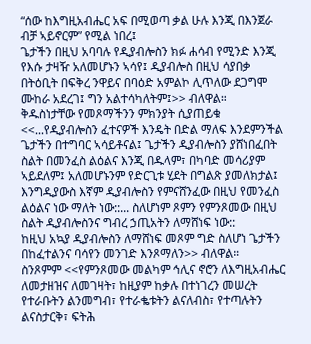“ሰው ከእግዚአብሔር አፍ በሚወጣ ቃል ሁሉ እንጂ በእንጀራ ብቻ ኣይኖርም” የሚል ነበረ፤
ጌታችን በዚህ አባባሉ የዲያብሎስን ክፉ ሐሳብ የሚንድ እንጂ የእሱ ታዛዥ አለመሆኑን ኣሳየ፤ ዲያብሎስ በዚህ ሳያበቃ በትዕቢት በፍቅረ ንዋይና በባዕድ አምልኮ ሊጥለው ደጋግሞ ሙከራ አደረገ፤ ግን አልተሳካለትም፤>> ብለዋል።
ቅዱስነታቸው የመጾማችንን ምክንያት ሲያጠይቁ <<...የዲያብሎስን ፈተናዎች እንዴት በድል ማለፍ እንደምንችል ጌታችን በተግባር ኣሳይቶናል፤ ጌታችን ዲያብሎስን ያሸነበፈበት ስልት በመንፈስ ልዕልና እንጂ በዱላም፣ በካባድ መሳሪያም ኣይደለም፤ አለመሆኑንም የድርጊቱ ሂደት በግልጽ ያመለክታል፤ እንግዲያውስ እኛም ዲያብሎስን የምናሸንፈው በዚህ የመንፈስ ልዕልና ነው ማለት ነው::... ስለሆነም ጾምን የምንጾመው በዚህ ስልት ዲያብሎስንና ግብረ ኃጢአትን ለማሸነፍ ነው::
ከዚህ አኳያ ዲያብሎስን ለማሸነፍ መጾም ግድ ስለሆነ ጌታችን በከፈተልንና ባሳየን መንገድ እንጾማለን>> ብለዋል።
ስንጾምም <<የምንጾመው መልካም ኅሊና ኖሮን ለእግዚአብሔር ለመታዘዝና ለመገዛት፣ ከዚያም ከቃሉ በተነገረን መሠረት የተራቡትን ልንመግብ፣ የተራቈቱትን ልናለብስ፣ የተጣሉትን ልናስታርቅ፣ ፍትሕ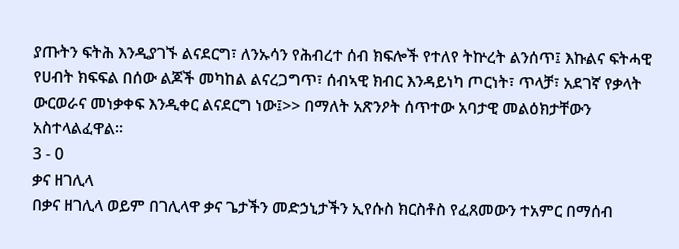ያጡትን ፍትሕ እንዲያገኙ ልናደርግ፣ ለንኡሳን የሕብረተ ሰብ ክፍሎች የተለየ ትኵረት ልንሰጥ፤ እኩልና ፍትሓዊ የሀብት ክፍፍል በሰው ልጆች መካከል ልናረጋግጥ፣ ሰብኣዊ ክብር እንዳይነካ ጦርነት፣ ጥላቻ፣ አደገኛ የቃላት ውርወራና መነቃቀፍ እንዲቀር ልናደርግ ነው፤>> በማለት አጽንዖት ሰጥተው አባታዊ መልዕክታቸውን አስተላልፈዋል።
3 - 0
ቃና ዘገሊላ
በቃና ዘገሊላ ወይም በገሊላዋ ቃና ጌታችን መድኃኒታችን ኢየሱስ ክርስቶስ የፈጸመውን ተአምር በማሰብ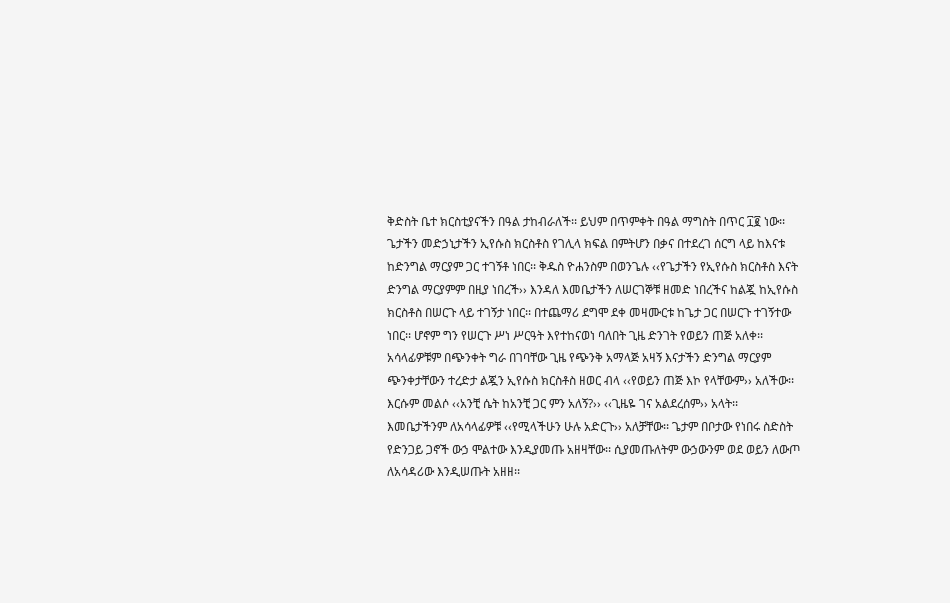ቅድስት ቤተ ክርስቲያናችን በዓል ታከብራለች፡፡ ይህም በጥምቀት በዓል ማግስት በጥር ፲፪ ነው፡፡
ጌታችን መድኃኒታችን ኢየሱስ ክርስቶስ የገሊላ ክፍል በምትሆን በቃና በተደረገ ሰርግ ላይ ከእናቱ ከድንግል ማርያም ጋር ተገኝቶ ነበር፡፡ ቅዱስ ዮሐንስም በወንጌሉ ‹‹የጌታችን የኢየሱስ ክርስቶስ እናት ድንግል ማርያምም በዚያ ነበረች›› እንዳለ እመቤታችን ለሠርገኞቹ ዘመድ ነበረችና ከልጇ ከኢየሱስ ክርስቶስ በሠርጉ ላይ ተገኝታ ነበር፡፡ በተጨማሪ ደግሞ ደቀ መዛሙርቱ ከጌታ ጋር በሠርጉ ተገኝተው ነበር፡፡ ሆኖም ግን የሠርጉ ሥነ ሥርዓት እየተከናወነ ባለበት ጊዜ ድንገት የወይን ጠጅ አለቀ፡፡ አሳላፊዎቹም በጭንቀት ግራ በገባቸው ጊዜ የጭንቅ አማላጅ አዛኝ እናታችን ድንግል ማርያም ጭንቀታቸውን ተረድታ ልጇን ኢየሱስ ክርስቶስ ዘወር ብላ ‹‹የወይን ጠጅ እኮ የላቸውም›› አለችው፡፡
እርሱም መልሶ ‹‹አንቺ ሴት ከአንቺ ጋር ምን አለኝ?›› ‹‹ጊዜዬ ገና አልደረሰም›› አላት፡፡ እመቤታችንም ለአሳላፊዎቹ ‹‹የሚላችሁን ሁሉ አድርጉ›› አለቻቸው፡፡ ጌታም በቦታው የነበሩ ስድስት የድንጋይ ጋኖች ውኃ ሞልተው እንዲያመጡ አዘዛቸው፡፡ ሲያመጡለትም ውኃውንም ወደ ወይን ለውጦ ለአሳዳሪው እንዲሠጡት አዘዘ፡፡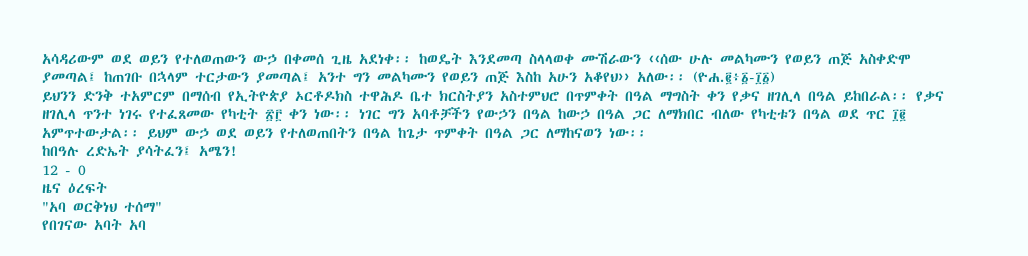አሳዳሪውም ወደ ወይን የተለወጠውን ውኃ በቀመሰ ጊዜ አደነቀ፡፡ ከወዴት እንደመጣ ስላላወቀ ሙሽራውን ‹‹ሰው ሁሉ መልካሙን የወይን ጠጅ አስቀድሞ ያመጣል፤ ከጠገቡ በኋላም ተርታውን ያመጣል፤ አንተ ግን መልካሙን የወይን ጠጅ እስከ አሁን አቆየህ›› አለው፡፡ (ዮሐ.፪፥፩-፲፩)
ይህንን ድንቅ ተአምርም በማሰብ የኢትዮጵያ ኦርቶዶክስ ተዋሕዶ ቤተ ክርስትያን አስተምህሮ በጥምቀት በዓል ማግስት ቀን የቃና ዘገሊላ በዓል ይከበራል፡፡ የቃና ዘገሊላ ጥንተ ነገሩ የተፈጸመው የካቲት ፳፫ ቀን ነው፡፡ ነገር ግን አባቶቻችን የውኃን በዓል ከውኃ በዓል ጋር ለማክበር ብለው የካቲቱን በዓል ወደ ጥር ፲፪ አምጥተውታል፡፡ ይህም ውኃ ወደ ወይን የተለወጠበትን በዓል ከጌታ ጥምቀት በዓል ጋር ለማከናወን ነው፡፡
ከበዓሉ ረድኤት ያሳትፈን፤ አሜን!
12 - 0
ዜና ዕረፍት
"አባ ወርቅነህ ተሰማ"
የበገናው አባት አባ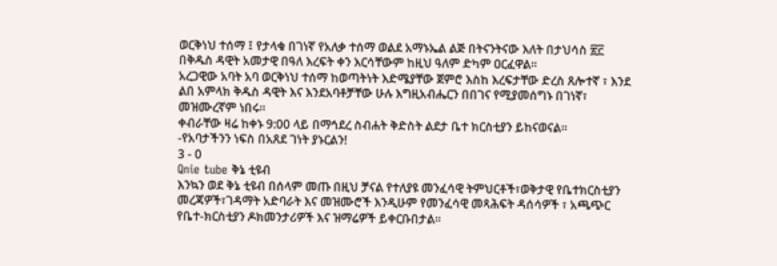ወርቅነህ ተሰማ ፤ የታላቁ በገነኛ የአለቃ ተሰማ ወልደ አማኑኤል ልጅ በትናንትናው እለት በታህሳስ ፳፫ በቅዱስ ዳዊት አመታዊ በዓለ እረፍት ቀን እርሳቸውም ከዚህ ዓለም ድካም ዐርፈዋል።
አረጋዊው አባት አባ ወርቅነህ ተሰማ ከወጣትነት እድሜያቸው ጀምሮ እስከ እረፍታቸው ድረስ ጸሎተኛ ፣ እንደ ልበ አምላክ ቅዱስ ዳዊት እና እንደአባቶቻቸው ሁሉ እግዚአብሔርን በበገና የሚያመሰግኑ በገነኛ፣ መዝሙረኛም ነበሩ።
ቀብራቸው ዛሬ ከቀኑ 9:00 ላይ በማኅደረ ስብሐት ቅድስት ልደታ ቤተ ክርስቲያን ይከናወናል።
-የአባታችንን ነፍስ በአጸደ ገነት ያኑርልን!
3 - 0
Qnie tube ቅኔ ቲዩብ
እንኳን ወደ ቅኔ ቲዩብ በሰላም መጡ በዚህ ቻናል የተለያዩ መንፈሳዊ ትምህርቶች፣ወቅታዊ የቤተክርስቲያን መረጃዎች፣ገዳማት አድባራት እና መዝሙሮች እንዲሁም የመንፈሳዊ መጻሕፍት ዳሰሳዎች ፣ አጫጭር የቤተ-ክርስቲያን ዶክመንታሪዎች እና ዝማሬዎች ይቀርቡበታል፡፡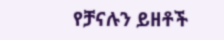የቻናሉን ይዘቶች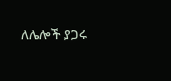ለሌሎች ያጋሩ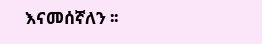እናመሰኛለን ፡፡